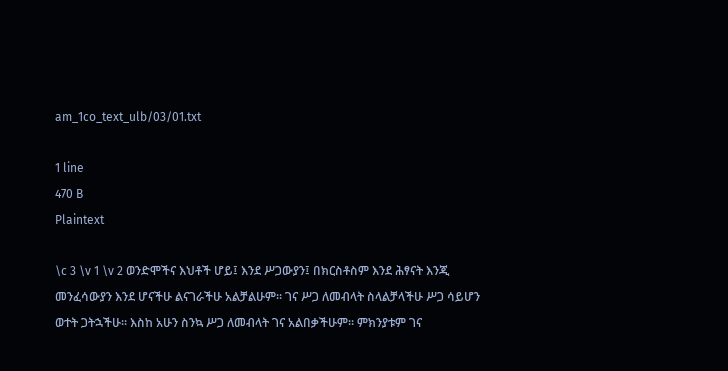am_1co_text_ulb/03/01.txt

1 line
470 B
Plaintext

\c 3 \v 1 \v 2 ወንድሞችና እህቶች ሆይ፤ እንደ ሥጋውያን፤ በክርስቶስም እንደ ሕፃናት እንጂ መንፈሳውያን እንደ ሆናችሁ ልናገራችሁ አልቻልሁም። ገና ሥጋ ለመብላት ስላልቻላችሁ ሥጋ ሳይሆን ወተት ጋትኋችሁ። እስከ አሁን ስንኳ ሥጋ ለመብላት ገና አልበቃችሁም። ምክንያቱም ገና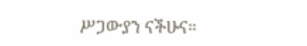ሥጋውያን ናችሁና።